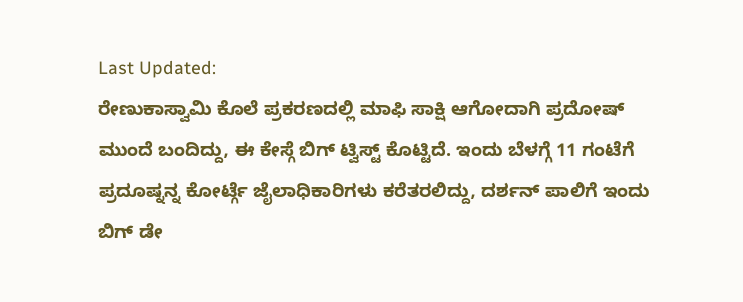Last Updated:
ರೇಣುಕಾಸ್ವಾಮಿ ಕೊಲೆ ಪ್ರಕರಣದಲ್ಲಿ ಮಾಫಿ ಸಾಕ್ಷಿ ಆಗೋದಾಗಿ ಪ್ರದೋಷ್ ಮುಂದೆ ಬಂದಿದ್ದು, ಈ ಕೇಸ್ಗೆ ಬಿಗ್ ಟ್ವಿಸ್ಟ್ ಕೊಟ್ಟಿದೆ. ಇಂದು ಬೆಳಗ್ಗೆ 11 ಗಂಟೆಗೆ ಪ್ರದೂಷ್ನನ್ನ ಕೋರ್ಟ್ಗೆ ಜೈಲಾಧಿಕಾರಿಗಳು ಕರೆತರಲಿದ್ದು, ದರ್ಶನ್ ಪಾಲಿಗೆ ಇಂದು ಬಿಗ್ ಡೇ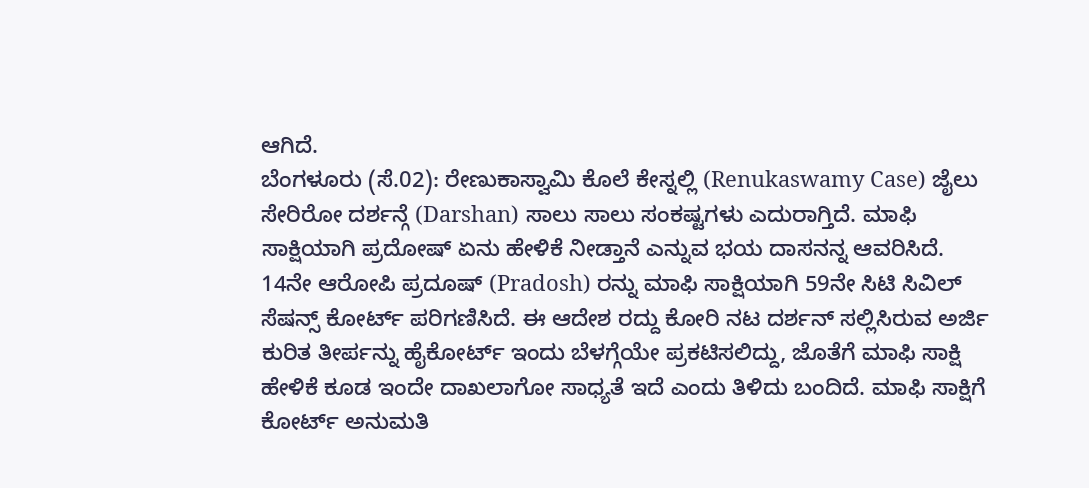ಆಗಿದೆ.
ಬೆಂಗಳೂರು (ಸೆ.02): ರೇಣುಕಾಸ್ವಾಮಿ ಕೊಲೆ ಕೇಸ್ನಲ್ಲಿ (Renukaswamy Case) ಜೈಲು ಸೇರಿರೋ ದರ್ಶನ್ಗೆ (Darshan) ಸಾಲು ಸಾಲು ಸಂಕಷ್ಟಗಳು ಎದುರಾಗ್ತಿದೆ. ಮಾಫಿ ಸಾಕ್ಷಿಯಾಗಿ ಪ್ರದೋಷ್ ಏನು ಹೇಳಿಕೆ ನೀಡ್ತಾನೆ ಎನ್ನುವ ಭಯ ದಾಸನನ್ನ ಆವರಿಸಿದೆ. 14ನೇ ಆರೋಪಿ ಪ್ರದೂಷ್ (Pradosh) ರನ್ನು ಮಾಫಿ ಸಾಕ್ಷಿಯಾಗಿ 59ನೇ ಸಿಟಿ ಸಿವಿಲ್ ಸೆಷನ್ಸ್ ಕೋರ್ಟ್ ಪರಿಗಣಿಸಿದೆ. ಈ ಆದೇಶ ರದ್ದು ಕೋರಿ ನಟ ದರ್ಶನ್ ಸಲ್ಲಿಸಿರುವ ಅರ್ಜಿ ಕುರಿತ ತೀರ್ಪನ್ನು ಹೈಕೋರ್ಟ್ ಇಂದು ಬೆಳಗ್ಗೆಯೇ ಪ್ರಕಟಿಸಲಿದ್ದು, ಜೊತೆಗೆ ಮಾಫಿ ಸಾಕ್ಷಿ ಹೇಳಿಕೆ ಕೂಡ ಇಂದೇ ದಾಖಲಾಗೋ ಸಾಧ್ಯತೆ ಇದೆ ಎಂದು ತಿಳಿದು ಬಂದಿದೆ. ಮಾಫಿ ಸಾಕ್ಷಿಗೆ ಕೋರ್ಟ್ ಅನುಮತಿ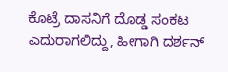ಕೊಟ್ರೆ ದಾಸನಿಗೆ ದೊಡ್ಡ ಸಂಕಟ ಎದುರಾಗಲಿದ್ದು, ಹೀಗಾಗಿ ದರ್ಶನ್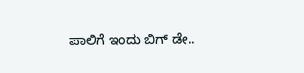ಪಾಲಿಗೆ ಇಂದು ಬಿಗ್ ಡೇ..